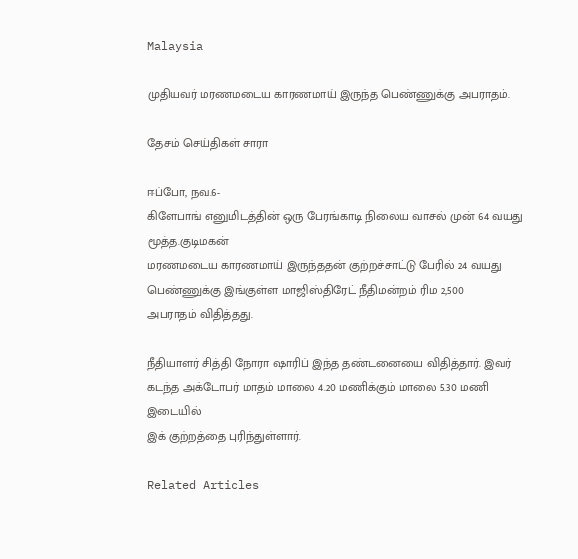Malaysia

முதியவர் மரணமடைய காரணமாய் இருந்த பெண்ணுக்கு அபராதம்.

தேசம் செய்திகள் சாரா

ஈப்போ, நவ.6-
கிளேபாங் எனுமிடத்தின் ஒரு பேரங்காடி நிலைய வாசல் முன் 64 வயது மூத்த.குடிமகன்
மரணமடைய காரணமாய் இருந்ததன் குற்றச்சாட்டு பேரில் 24 வயது பெண்ணுக்கு இங்குள்ள மாஜிஸ்திரேட் நீதிமன்றம் ரிம 2,500
அபராதம் விதித்தது.

நீதியாளர் சித்தி நோரா ஷாரிப் இந்த தண்டனையை விதித்தார். இவர் கடந்த அக்டோபர் மாதம் மாலை 4.20 மணிக்கும் மாலை 5.30 மணி இடையில்
இக் குற்றத்தை புரிந்துள்ளார்.

Related Articles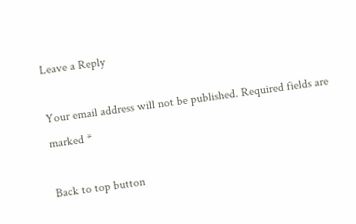Leave a Reply

Your email address will not be published. Required fields are marked *

Back to top button